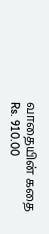வாதையின் கதை
Rs. 910.00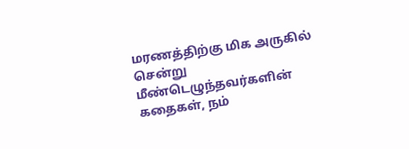மரணத்திற்கு மிக அருகில் சென்று மீண்டெழுந்தவர்களின் கதைகள், நம்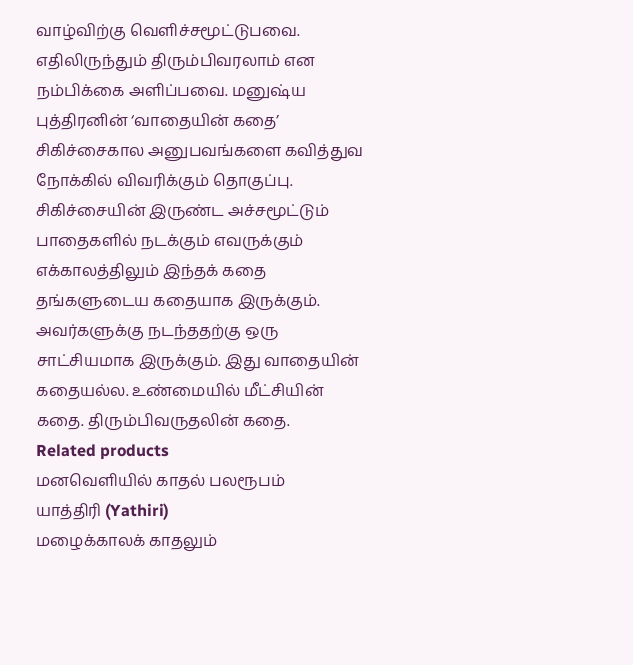வாழ்விற்கு வெளிச்சமூட்டுபவை. எதிலிருந்தும் திரும்பிவரலாம் என நம்பிக்கை அளிப்பவை. மனுஷ்ய புத்திரனின் ‘வாதையின் கதை’ சிகிச்சைகால அனுபவங்களை கவித்துவ நோக்கில் விவரிக்கும் தொகுப்பு. சிகிச்சையின் இருண்ட அச்சமூட்டும் பாதைகளில் நடக்கும் எவருக்கும் எக்காலத்திலும் இந்தக் கதை தங்களுடைய கதையாக இருக்கும். அவர்களுக்கு நடந்ததற்கு ஒரு சாட்சியமாக இருக்கும். இது வாதையின் கதையல்ல. உண்மையில் மீட்சியின் கதை. திரும்பிவருதலின் கதை.
Related products
மனவெளியில் காதல் பலரூபம்
யாத்திரி (Yathiri)
மழைக்காலக் காதலும்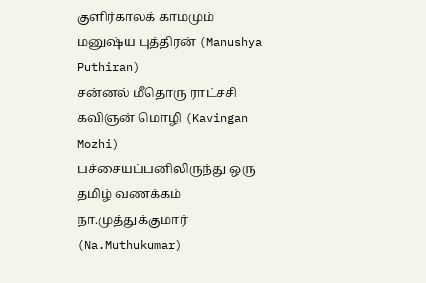குளிர்காலக் காமமும்
மனுஷ்ய புத்திரன் (Manushya Puthiran)
சன்னல் மீதொரு ராட்சசி
கவிஞன் மொழி (Kavingan Mozhi)
பச்சையப்பனிலிருந்து ஒரு தமிழ் வணக்கம்
நா.முத்துக்குமார் (Na.Muthukumar)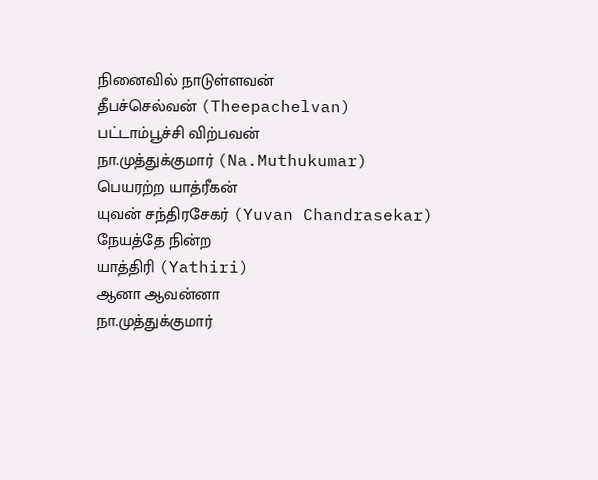நினைவில் நாடுள்ளவன்
தீபச்செல்வன் (Theepachelvan)
பட்டாம்பூச்சி விற்பவன்
நா.முத்துக்குமார் (Na.Muthukumar)
பெயரற்ற யாத்ரீகன்
யுவன் சந்திரசேகர் (Yuvan Chandrasekar)
நேயத்தே நின்ற
யாத்திரி (Yathiri)
ஆனா ஆவன்னா
நா.முத்துக்குமார்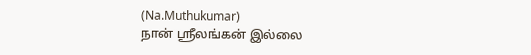(Na.Muthukumar)
நான் ஸ்ரீலங்கன் இல்லை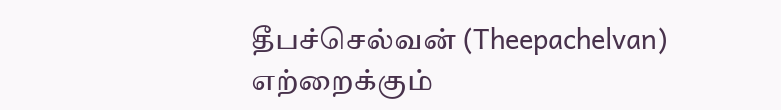தீபச்செல்வன் (Theepachelvan)
எற்றைக்கும்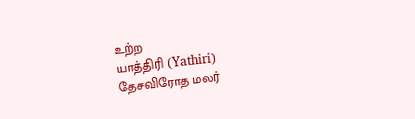உற்ற
யாத்திரி (Yathiri)
தேசவிரோத மலர்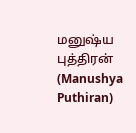மனுஷ்ய புத்திரன் (Manushya Puthiran)